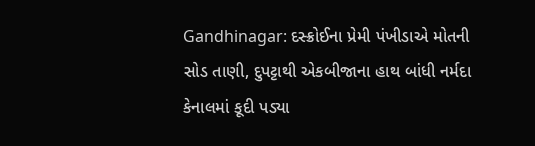Gandhinagar: દસ્ક્રોઈના પ્રેમી પંખીડાએ મોતની સોડ તાણી, દુપટ્ટાથી એકબીજાના હાથ બાંધી નર્મદા કેનાલમાં કૂદી પડ્યા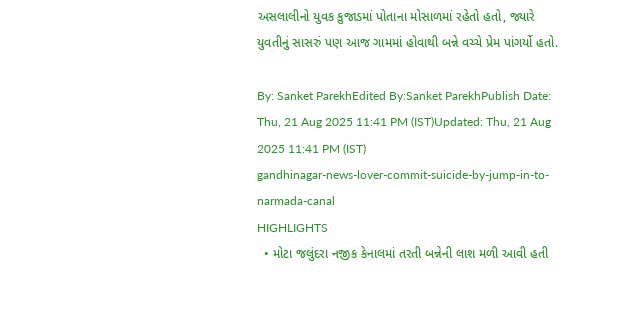અસલાલીનો યુવક કુજાડમાં પોતાના મોસાળમાં રહેતો હતો, જ્યારે યુવતીનું સાસરું પણ આજ ગામમાં હોવાથી બન્ને વચ્ચે પ્રેમ પાંગર્યો હતો.

By: Sanket ParekhEdited By:Sanket ParekhPublish Date: Thu, 21 Aug 2025 11:41 PM (IST)Updated: Thu, 21 Aug 2025 11:41 PM (IST)
gandhinagar-news-lover-commit-suicide-by-jump-in-to-narmada-canal
HIGHLIGHTS
  • મોટા જલુંદરા નજીક કેનાલમાં તરતી બન્નેની લાશ મળી આવી હતી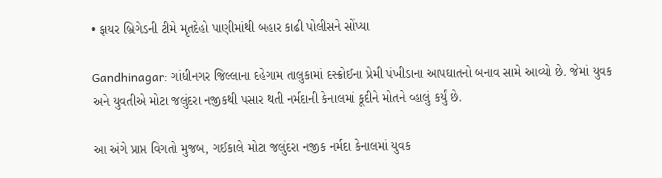• ફાયર બ્રિગેડની ટીમે મૃતદેહો પાણીમાંથી બહાર કાઢી પોલીસને સોંપ્યા

Gandhinagar: ગાંધીનગર જિલ્લાના દહેગામ તાલુકામાં દસ્ક્રોઈના પ્રેમી પંખીડાના આપઘાતનો બનાવ સામે આવ્યો છે. જેમાં યુવક અને યુવતીએ મોટા જલુંદરા નજીકથી પસાર થતી નર્મદાની કેનાલમાં કૂદીને મોતને વ્હાલું કર્યું છે.

આ અંગે પ્રાપ્ત વિગતો મુજબ, ગઈકાલે મોટા જલુંદરા નજીક નર્મદા કેનાલમાં યુવક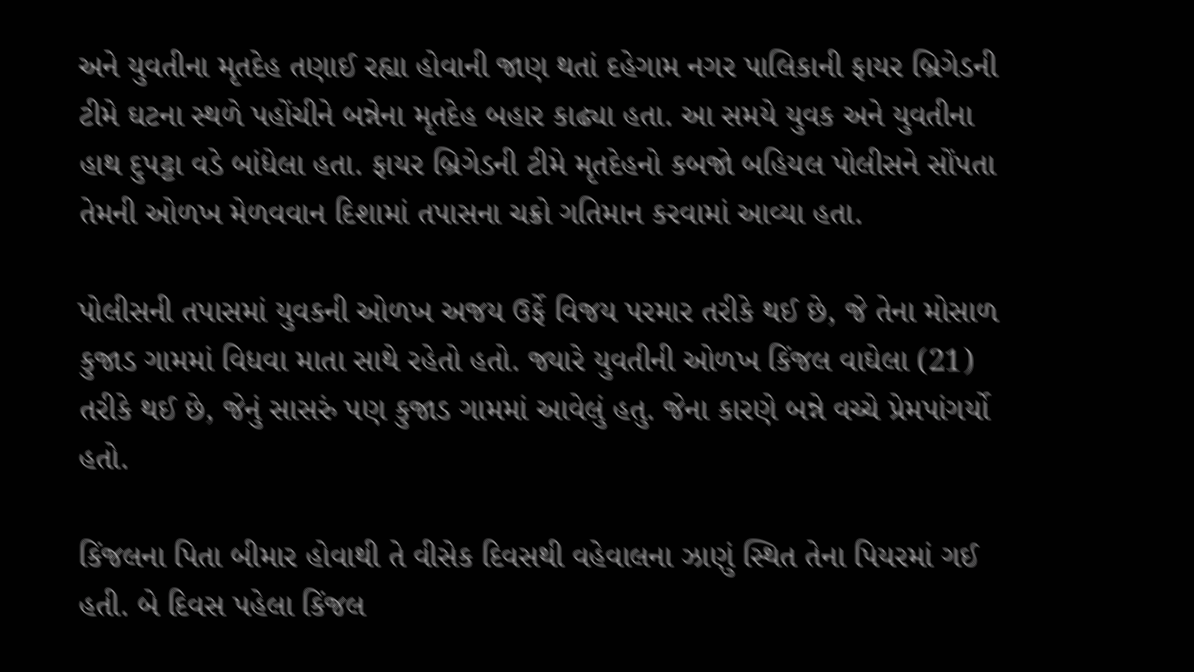અને યુવતીના મૃતદેહ તણાઈ રહ્યા હોવાની જાણ થતાં દહેગામ નગર પાલિકાની ફાયર બ્રિગેડની ટીમે ઘટના સ્થળે પહોંચીને બન્નેના મૃતદેહ બહાર કાઢ્યા હતા. આ સમયે યુવક અને યુવતીના હાથ દુપટ્ટા વડે બાંધેલા હતા. ફાયર બ્રિગેડની ટીમે મૃતદેહનો કબજો બહિયલ પોલીસને સોંપતા તેમની ઓળખ મેળવવાન દિશામાં તપાસના ચક્રો ગતિમાન કરવામાં આવ્યા હતા.

પોલીસની તપાસમાં યુવકની ઓળખ અજય ઉર્ફે વિજય પરમાર તરીકે થઈ છે, જે તેના મોસાળ કુજાડ ગામમાં વિધવા માતા સાથે રહેતો હતો. જ્યારે યુવતીની ઓળખ કિંજલ વાઘેલા (21) તરીકે થઈ છે, જેનું સાસરું પણ કુજાડ ગામમાં આવેલું હતુ. જેના કારણે બન્ને વચ્ચે પ્રેમપાંગર્યો હતો.

કિંજલના પિતા બીમાર હોવાથી તે વીસેક દિવસથી વહેવાલના ઝાણું સ્થિત તેના પિયરમાં ગઈ હતી. બે દિવસ પહેલા કિંજલ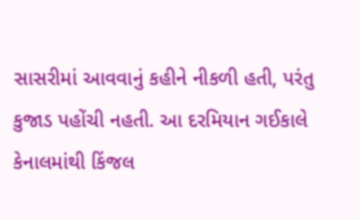સાસરીમાં આવવાનું કહીને નીકળી હતી, પરંતુ કુજાડ પહોંચી નહતી. આ દરમિયાન ગઈકાલે કેનાલમાંથી કિંજલ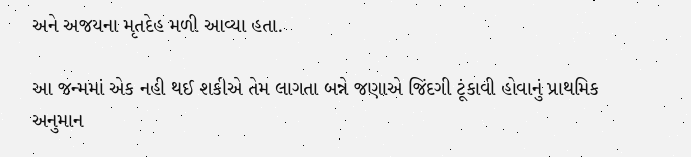અને અજયના મૃતદેહ મળી આવ્યા હતા.

આ જન્મમાં એક નહી થઈ શકીએ તેમ લાગતા બન્ને જણાએ જિંદગી ટૂંકાવી હોવાનું પ્રાથમિક અનુમાન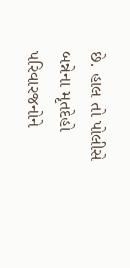છે. હાલ તો પોલીસે બન્નેના મૃતદેહો પરિવારજનોને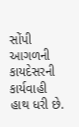સોંપી આગળની કાયદેસરની કાર્યવાહી હાથ ધરી છે.